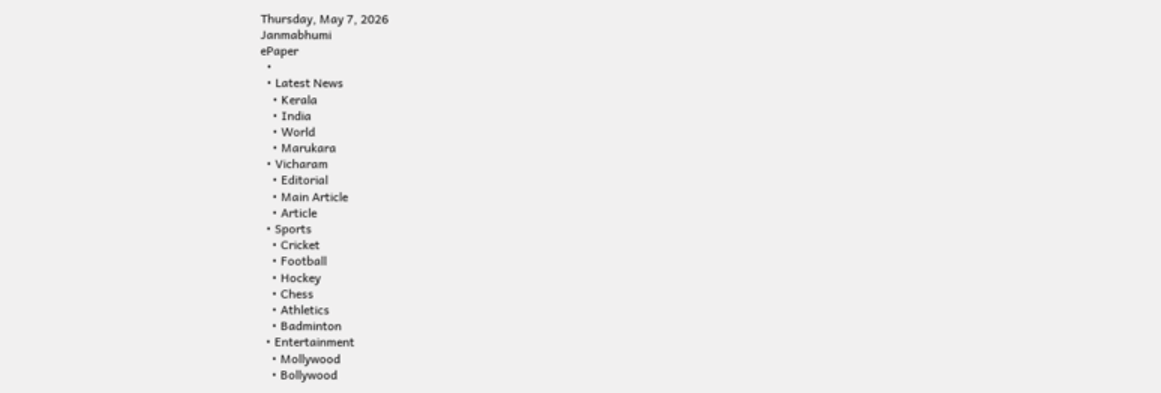Thursday, May 7, 2026
Janmabhumi
ePaper
  •
  • Latest News
    • Kerala
    • India
    • World
    • Marukara
  • Vicharam
    • Editorial
    • Main Article
    • Article
  • Sports
    • Cricket
    • Football
    • Hockey
    • Chess
    • Athletics
    • Badminton
  • Entertainment
    • Mollywood
    • Bollywood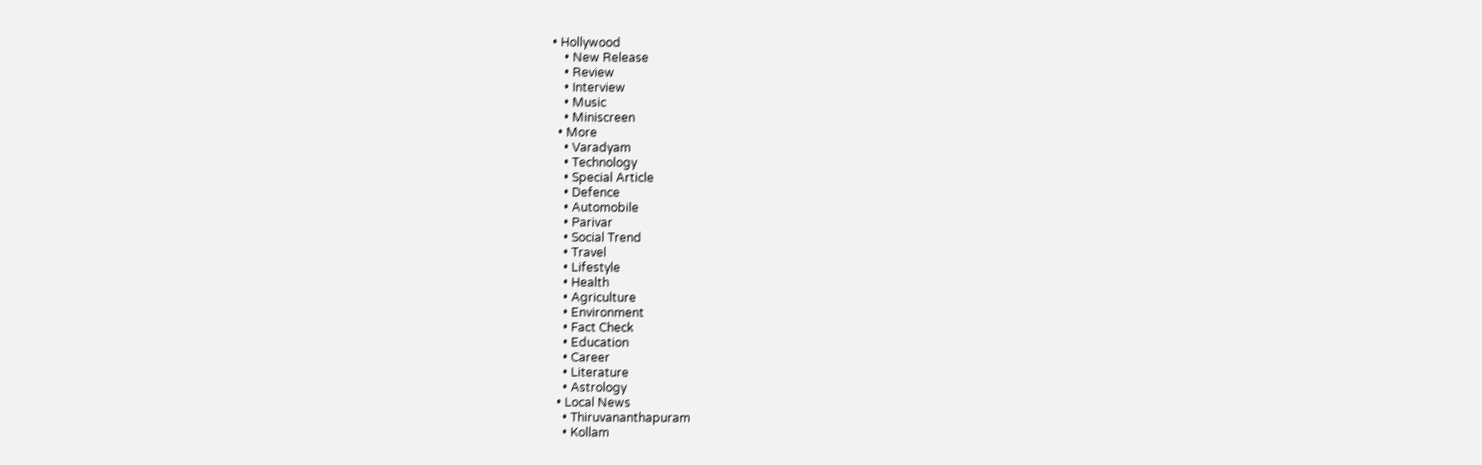• Hollywood
    • New Release
    • Review
    • Interview
    • Music
    • Miniscreen
  • More
    • Varadyam
    • Technology
    • Special Article
    • Defence
    • Automobile
    • Parivar
    • Social Trend
    • Travel
    • Lifestyle
    • Health
    • Agriculture
    • Environment
    • Fact Check
    • Education
    • Career
    • Literature
    • Astrology
  • Local News
    • Thiruvananthapuram
    • Kollam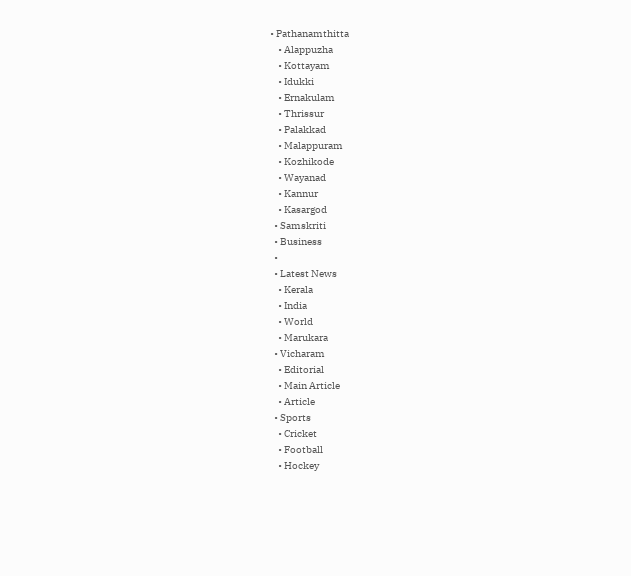• Pathanamthitta
    • Alappuzha
    • Kottayam
    • Idukki
    • Ernakulam
    • Thrissur
    • Palakkad
    • Malappuram
    • Kozhikode
    • Wayanad
    • Kannur
    • Kasargod
  • Samskriti
  • Business
  •
  • Latest News
    • Kerala
    • India
    • World
    • Marukara
  • Vicharam
    • Editorial
    • Main Article
    • Article
  • Sports
    • Cricket
    • Football
    • Hockey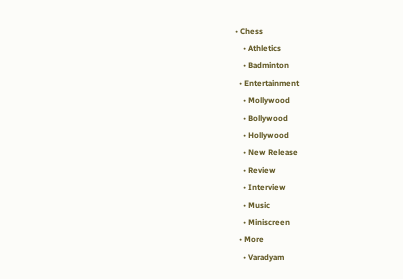• Chess
    • Athletics
    • Badminton
  • Entertainment
    • Mollywood
    • Bollywood
    • Hollywood
    • New Release
    • Review
    • Interview
    • Music
    • Miniscreen
  • More
    • Varadyam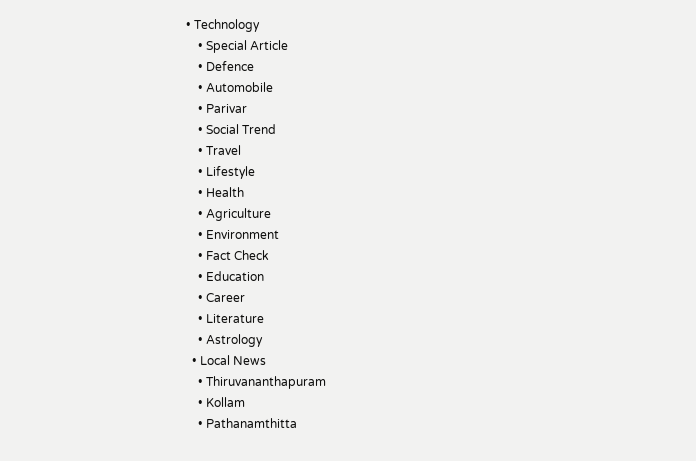• Technology
    • Special Article
    • Defence
    • Automobile
    • Parivar
    • Social Trend
    • Travel
    • Lifestyle
    • Health
    • Agriculture
    • Environment
    • Fact Check
    • Education
    • Career
    • Literature
    • Astrology
  • Local News
    • Thiruvananthapuram
    • Kollam
    • Pathanamthitta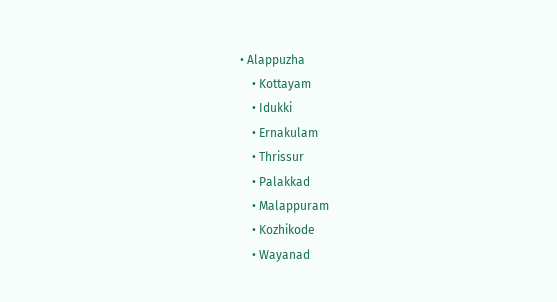• Alappuzha
    • Kottayam
    • Idukki
    • Ernakulam
    • Thrissur
    • Palakkad
    • Malappuram
    • Kozhikode
    • Wayanad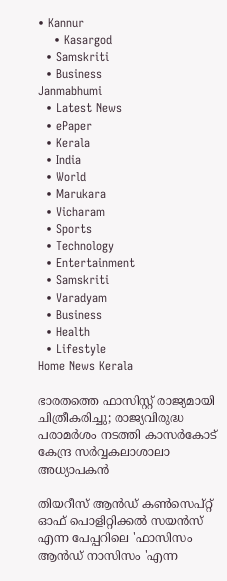• Kannur
    • Kasargod
  • Samskriti
  • Business
Janmabhumi
  • Latest News
  • ePaper
  • Kerala
  • India
  • World
  • Marukara
  • Vicharam
  • Sports
  • Technology
  • Entertainment
  • Samskriti
  • Varadyam
  • Business
  • Health
  • Lifestyle
Home News Kerala

ഭാരതത്തെ ഫാസിസ്റ്റ് രാജ്യമായി ചിത്രീകരിച്ചു; രാജ്യവിരുദ്ധ പരാമര്‍ശം നടത്തി കാസര്‍കോട് കേന്ദ്ര സര്‍വ്വകലാശാലാ അധ്യാപകന്‍

തിയറീസ് ആന്‍ഡ് കണ്‍സെപ്റ്റ് ഓഫ് പൊളിറ്റിക്കല്‍ സയന്‍സ് എന്ന പേപ്പറിലെ 'ഫാസിസം ആന്‍ഡ് നാസിസം 'എന്ന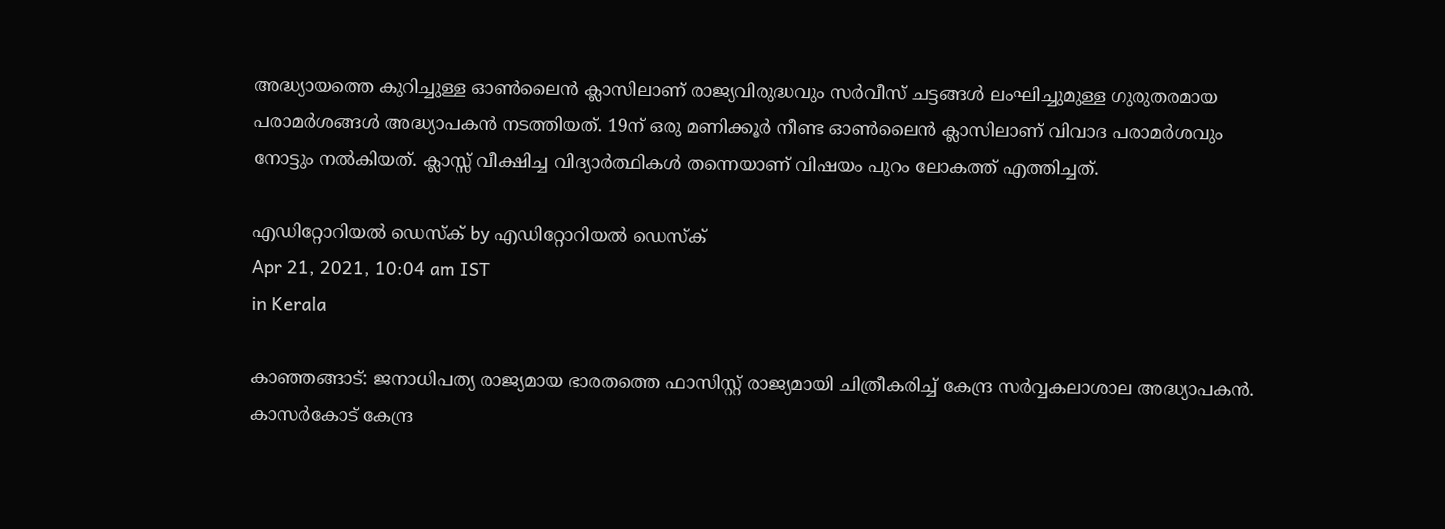അദ്ധ്യായത്തെ കുറിച്ചുള്ള ഓണ്‍ലൈന്‍ ക്ലാസിലാണ് രാജ്യവിരുദ്ധവും സര്‍വീസ് ചട്ടങ്ങള്‍ ലംഘിച്ചുമുള്ള ഗുരുതരമായ പരാമര്‍ശങ്ങള്‍ അദ്ധ്യാപകന്‍ നടത്തിയത്. 19ന് ഒരു മണിക്കൂര്‍ നീണ്ട ഓണ്‍ലൈന്‍ ക്ലാസിലാണ് വിവാദ പരാമര്‍ശവും നോട്ടും നല്‍കിയത്. ക്ലാസ്സ് വീക്ഷിച്ച വിദ്യാര്‍ത്ഥികള്‍ തന്നെയാണ് വിഷയം പുറം ലോകത്ത് എത്തിച്ചത്.

എഡിറ്റോറിയൽ ഡെസ്ക് by എഡിറ്റോറിയൽ ഡെസ്ക്
Apr 21, 2021, 10:04 am IST
in Kerala

കാഞ്ഞങ്ങാട്: ജനാധിപത്യ രാജ്യമായ ഭാരതത്തെ ഫാസിസ്റ്റ് രാജ്യമായി ചിത്രീകരിച്ച് കേന്ദ്ര സര്‍വ്വകലാശാല അദ്ധ്യാപകന്‍. കാസര്‍കോട് കേന്ദ്ര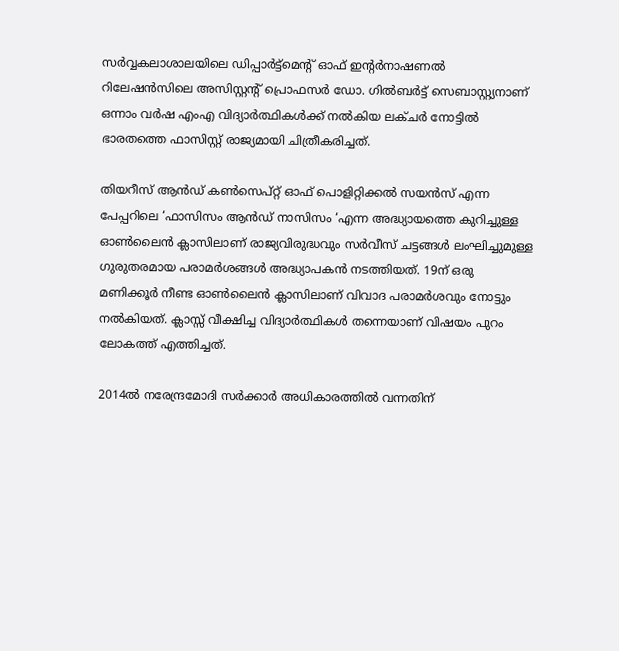സര്‍വ്വകലാശാലയിലെ ഡിപ്പാര്‍ട്ട്‌മെന്റ് ഓഫ് ഇന്റര്‍നാഷണല്‍ റിലേഷന്‍സിലെ അസിസ്റ്റന്റ് പ്രൊഫസര്‍ ഡോ. ഗില്‍ബര്‍ട്ട് സെബാസ്റ്റ്യനാണ് ഒന്നാം വര്‍ഷ എംഎ വിദ്യാര്‍ത്ഥികള്‍ക്ക് നല്‍കിയ ലക്ചര്‍ നോട്ടില്‍ ഭാരതത്തെ ഫാസിസ്റ്റ് രാജ്യമായി ചിത്രീകരിച്ചത്.

തിയറീസ് ആന്‍ഡ് കണ്‍സെപ്റ്റ് ഓഫ് പൊളിറ്റിക്കല്‍ സയന്‍സ് എന്ന പേപ്പറിലെ ‘ഫാസിസം ആന്‍ഡ് നാസിസം ‘എന്ന അദ്ധ്യായത്തെ കുറിച്ചുള്ള ഓണ്‍ലൈന്‍ ക്ലാസിലാണ് രാജ്യവിരുദ്ധവും സര്‍വീസ് ചട്ടങ്ങള്‍ ലംഘിച്ചുമുള്ള ഗുരുതരമായ പരാമര്‍ശങ്ങള്‍ അദ്ധ്യാപകന്‍ നടത്തിയത്. 19ന് ഒരു മണിക്കൂര്‍ നീണ്ട ഓണ്‍ലൈന്‍ ക്ലാസിലാണ് വിവാദ പരാമര്‍ശവും നോട്ടും നല്‍കിയത്. ക്ലാസ്സ് വീക്ഷിച്ച വിദ്യാര്‍ത്ഥികള്‍ തന്നെയാണ് വിഷയം പുറം ലോകത്ത് എത്തിച്ചത്.

2014ല്‍ നരേന്ദ്രമോദി സര്‍ക്കാര്‍ അധികാരത്തില്‍ വന്നതിന്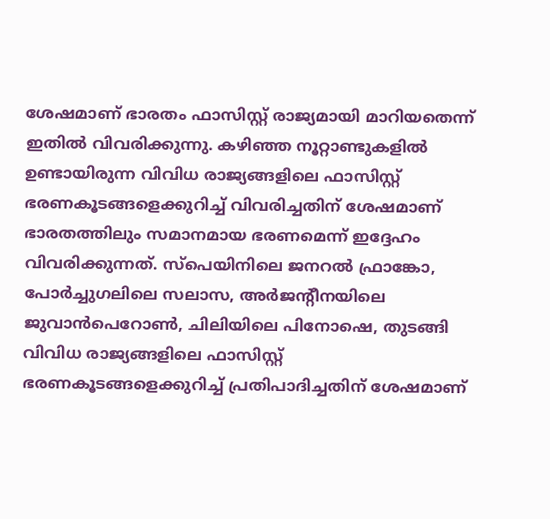ശേഷമാണ് ഭാരതം ഫാസിസ്റ്റ് രാജ്യമായി മാറിയതെന്ന് ഇതില്‍ വിവരിക്കുന്നു. കഴിഞ്ഞ നൂറ്റാണ്ടുകളില്‍ ഉണ്ടായിരുന്ന വിവിധ രാജ്യങ്ങളിലെ ഫാസിസ്റ്റ് ഭരണകൂടങ്ങളെക്കുറിച്ച് വിവരിച്ചതിന് ശേഷമാണ് ഭാരതത്തിലും സമാനമായ ഭരണമെന്ന് ഇദ്ദേഹം വിവരിക്കുന്നത്. സ്‌പെയിനിലെ ജനറല്‍ ഫ്രാങ്കോ, പോര്‍ച്ചുഗലിലെ സലാസ, അര്‍ജന്റീനയിലെ ജുവാന്‍പെറോണ്‍, ചിലിയിലെ പിനോഷെ, തുടങ്ങി വിവിധ രാജ്യങ്ങളിലെ ഫാസിസ്റ്റ് ഭരണകൂടങ്ങളെക്കുറിച്ച് പ്രതിപാദിച്ചതിന് ശേഷമാണ്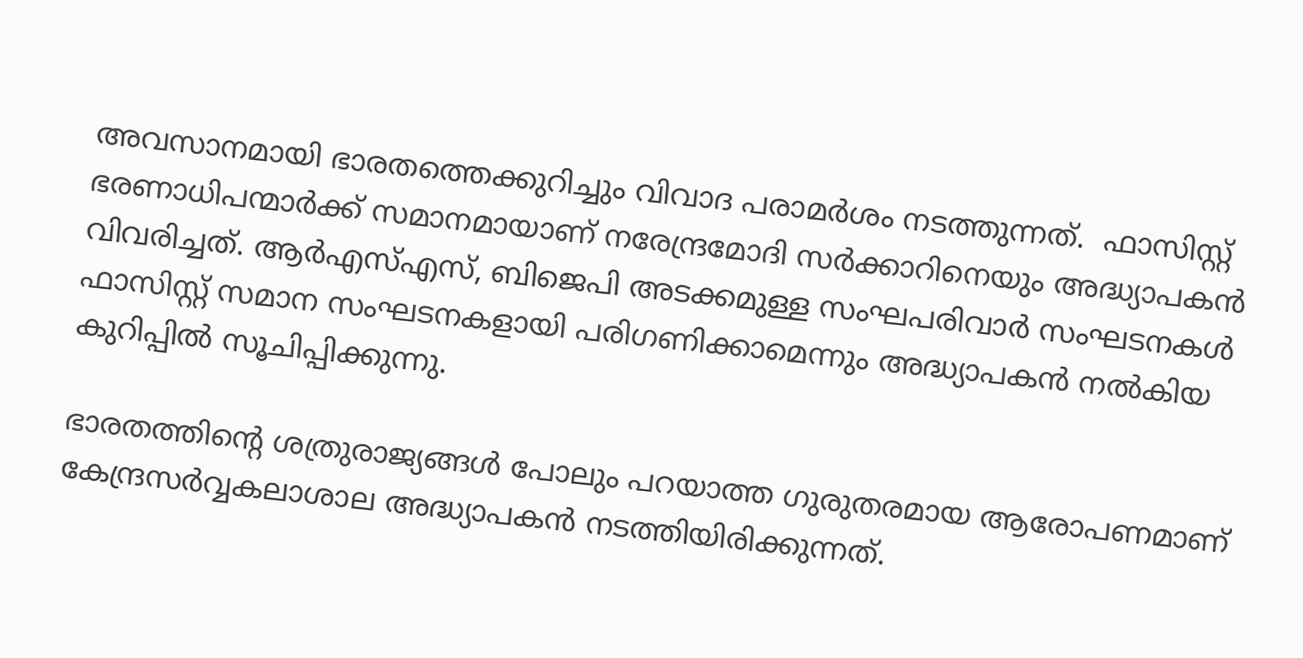അവസാനമായി ഭാരതത്തെക്കുറിച്ചും വിവാദ പരാമര്‍ശം നടത്തുന്നത്.  ഫാസിസ്റ്റ് ഭരണാധിപന്മാര്‍ക്ക് സമാനമായാണ് നരേന്ദ്രമോദി സര്‍ക്കാറിനെയും അദ്ധ്യാപകന്‍ വിവരിച്ചത്. ആര്‍എസ്എസ്, ബിജെപി അടക്കമുള്ള സംഘപരിവാര്‍ സംഘടനകള്‍ ഫാസിസ്റ്റ് സമാന സംഘടനകളായി പരിഗണിക്കാമെന്നും അദ്ധ്യാപകന്‍ നല്‍കിയ കുറിപ്പില്‍ സൂചിപ്പിക്കുന്നു.

ഭാരതത്തിന്റെ ശത്രുരാജ്യങ്ങള്‍ പോലും പറയാത്ത ഗുരുതരമായ ആരോപണമാണ് കേന്ദ്രസര്‍വ്വകലാശാല അദ്ധ്യാപകന്‍ നടത്തിയിരിക്കുന്നത്.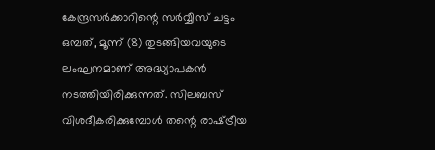കേന്ദ്രസര്‍ക്കാറിന്റെ സര്‍വ്വീസ് ചട്ടം ഒമ്പത്, മൂന്ന് (8) തുടങ്ങിയവയുടെ ലംഘനമാണ് അദ്ധ്യാപകന്‍ നടത്തിയിരിക്കുന്നത്. സിലബസ് വിശദീകരിക്കുമ്പോള്‍ തന്റെ രാഷ്‌ട്രീയ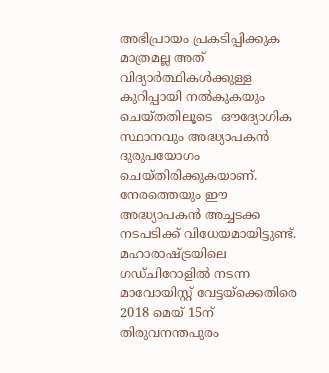അഭിപ്രായം പ്രകടിപ്പിക്കുക മാത്രമല്ല അത് വിദ്യാര്‍ത്ഥികള്‍ക്കുള്ള കുറിപ്പായി നല്‍കുകയും ചെയ്തതിലൂടെ  ഔദ്യോഗിക സ്ഥാനവും അദ്ധ്യാപകന്‍ ദുരുപയോഗം ചെയ്തിരിക്കുകയാണ്. നേരത്തെയും ഈ അദ്ധ്യാപകന്‍ അച്ചടക്ക നടപടിക്ക് വിധേയമായിട്ടുണ്ട്. മഹാരാഷ്‌ട്രയിലെ ഗഡ്ചിറോളില്‍ നടന്ന മാവോയിസ്റ്റ് വേട്ടയ്‌ക്കെതിരെ 2018 മെയ് 15ന് തിരുവനന്തപുരം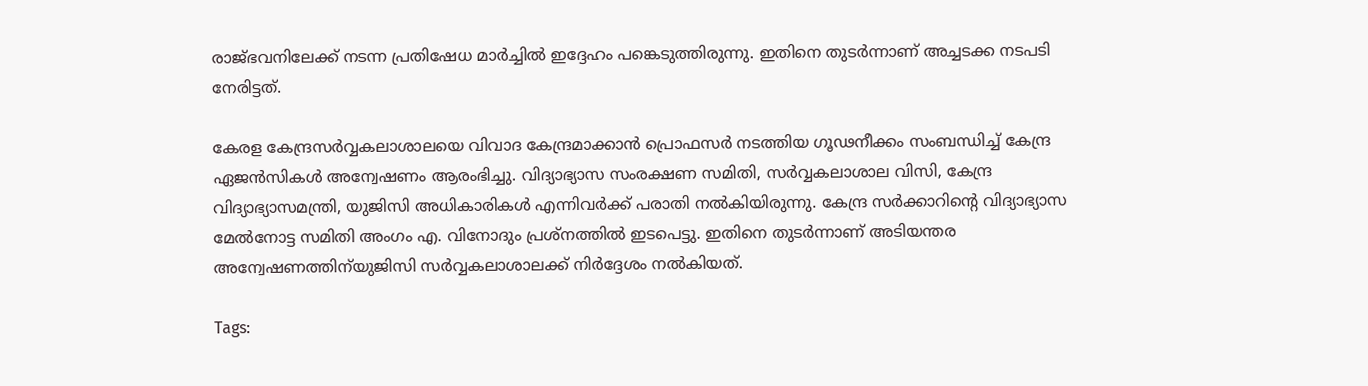രാജ്ഭവനിലേക്ക് നടന്ന പ്രതിഷേധ മാര്‍ച്ചില്‍ ഇദ്ദേഹം പങ്കെടുത്തിരുന്നു. ഇതിനെ തുടര്‍ന്നാണ് അച്ചടക്ക നടപടി നേരിട്ടത്.

കേരള കേന്ദ്രസര്‍വ്വകലാശാലയെ വിവാദ കേന്ദ്രമാക്കാന്‍ പ്രൊഫസര്‍ നടത്തിയ ഗൂഢനീക്കം സംബന്ധിച്ച് കേന്ദ്ര ഏജന്‍സികള്‍ അന്വേഷണം ആരംഭിച്ചു. വിദ്യാഭ്യാസ സംരക്ഷണ സമിതി, സര്‍വ്വകലാശാല വിസി, കേന്ദ്ര വിദ്യാഭ്യാസമന്ത്രി, യുജിസി അധികാരികള്‍ എന്നിവര്‍ക്ക് പരാതി നല്‍കിയിരുന്നു. കേന്ദ്ര സര്‍ക്കാറിന്റെ വിദ്യാഭ്യാസ മേല്‍നോട്ട സമിതി അംഗം എ. വിനോദും പ്രശ്‌നത്തില്‍ ഇടപെട്ടു. ഇതിനെ തുടര്‍ന്നാണ് അടിയന്തര അന്വേഷണത്തിന്‌യുജിസി സര്‍വ്വകലാശാലക്ക് നിര്‍ദ്ദേശം നല്‍കിയത്.

Tags: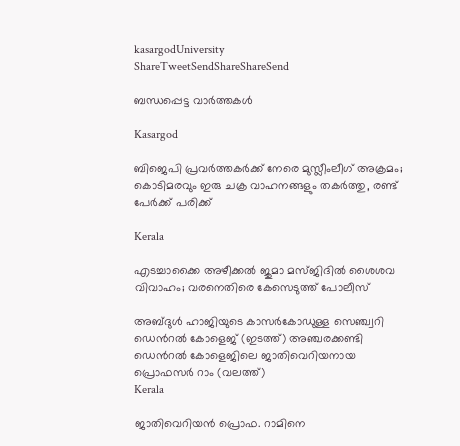kasargodUniversity
ShareTweetSendShareShareSend

ബന്ധപ്പെട്ട വാര്‍ത്തകള്‍

Kasargod

ബിജെപി പ്രവര്‍ത്തകര്‍ക്ക് നേരെ മുസ്ലീംലീഗ് അക്രമം; കൊടിമരവും ഇരു ചക്ര വാഹനങ്ങളും തകര്‍ത്തു, രണ്ട് പേര്‍ക്ക് പരിക്ക്

Kerala

എടച്ചാക്കൈ അഴീക്കൽ ജുമാ മസ്ജിദിൽ ശൈശവ വിവാഹം; വരനെതിരെ കേസെടുത്ത് പോലീസ്

അബ്ദുള്‍ ഹാജിയുടെ കാസര്‍കോഡുള്ള സെഞ്ച്വറി ഡെന്‍റല്‍ കോളെജ് (ഇടത്ത്) അഞ്ചരക്കണ്ടി ഡെന്‍റല്‍ കോളെജിലെ ജാതിവെറിയനായ പ്രൊഫസര്‍ റാം (വലത്ത്)
Kerala

ജാതിവെറിയന്‍ പ്രൊഫ. റാമിനെ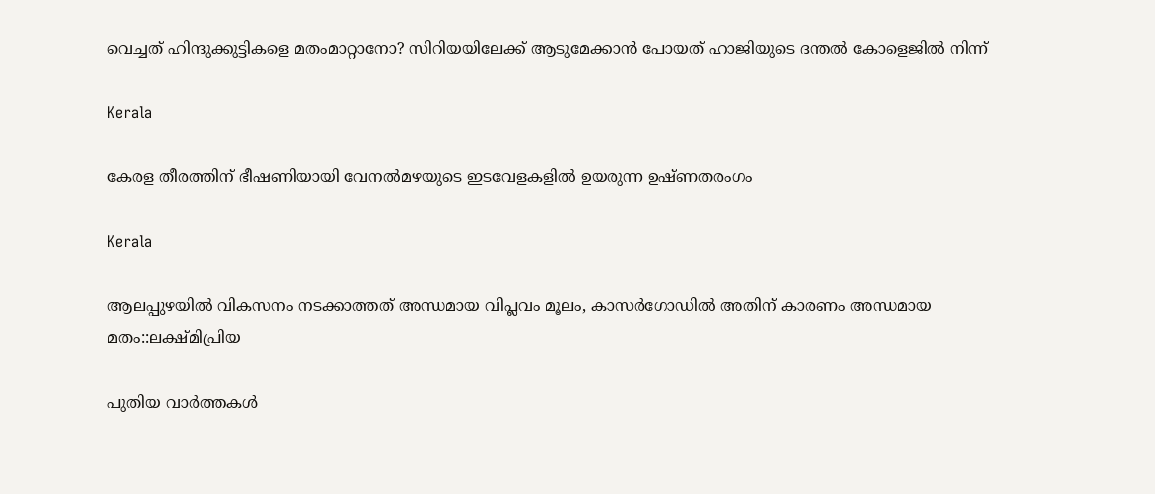വെച്ചത് ഹിന്ദുക്കുട്ടികളെ മതംമാറ്റാനോ? സിറിയയിലേക്ക് ആടുമേക്കാന്‍ പോയത് ഹാജിയുടെ ദന്തല്‍ കോളെജില്‍ നിന്ന്

Kerala

കേരള തീരത്തിന് ഭീഷണിയായി വേനല്‍മഴയുടെ ഇടവേളകളില്‍ ഉയരുന്ന ഉഷ്ണതരംഗം

Kerala

ആലപ്പുഴയില്‍ വികസനം നടക്കാത്തത് അന്ധമായ വിപ്ലവം മൂലം, കാസര്‍ഗോഡില്‍ അതിന് കാരണം അന്ധമായ മതം::ലക്ഷ്മിപ്രിയ

പുതിയ വാര്‍ത്തകള്‍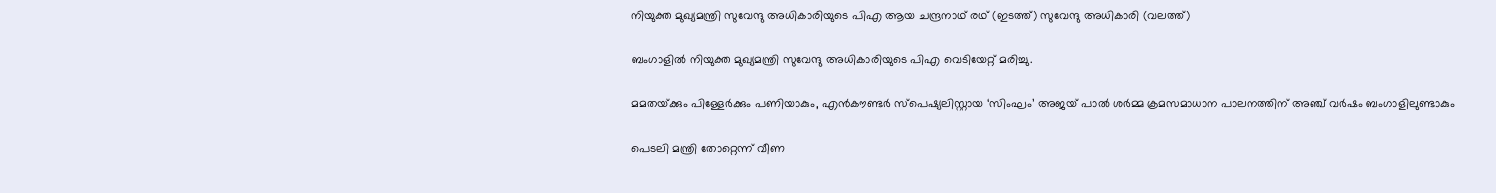നിയുക്ത മുഖ്യമന്ത്രി സുവേന്ദു അധികാരിയുടെ പിഎ ആയ ചന്ദ്രനാഥ് രഥ് (ഇടത്ത്) സുവേന്ദു അധികാരി (വലത്ത്)

ബംഗാളിൽ നിയുക്ത മുഖ്യമന്ത്രി സുവേന്ദു അധികാരിയുടെ പിഎ വെടിയേറ്റ് മരിച്ചു.

മമതയ്‌ക്കും പിള്ളേര്‍ക്കും പണിയാകും, എന്‍കൗണ്ടര്‍ സ്പെഷ്യലിസ്റ്റായ ‘സിംഘം’ അജയ് പാല്‍ ശര്‍മ്മ ക്രമസമാധാന പാലനത്തിന് അഞ്ച് വര്‍ഷം ബംഗാളിലുണ്ടാകും

പെടലി മന്ത്രി തോറ്റെന്ന് വീണ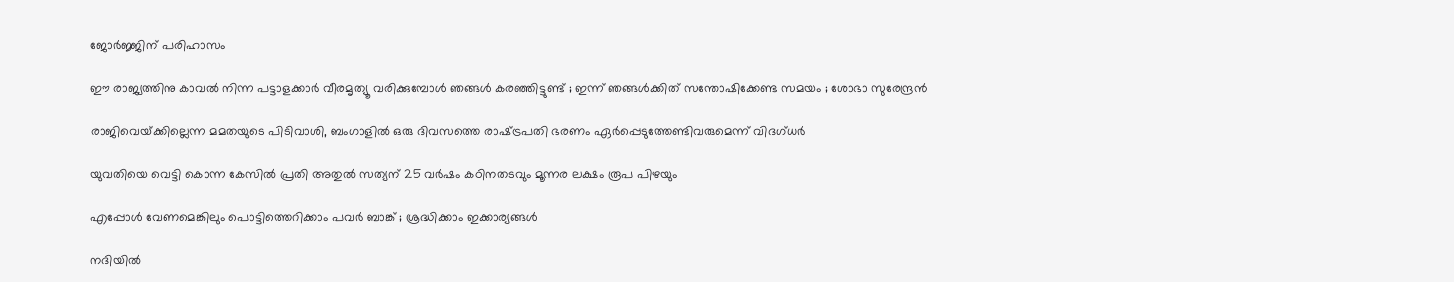ജോര്‍ജ്ജിന് പരിഹാസം

ഈ രാജ്യത്തിനു കാവൽ നിന്ന പട്ടാളക്കാർ വീരമൃത്യൂ വരിക്കുമ്പോൾ ഞങ്ങൾ കരഞ്ഞിട്ടുണ്ട് ; ഇന്ന് ഞങ്ങൾക്കിത് സന്തോഷിക്കേണ്ട സമയം ; ശോഭാ സുരേന്ദ്രൻ

രാജിവെയ്‌ക്കില്ലെന്ന മമതയുടെ പിടിവാശി, ബംഗാളില്‍ ഒരു ദിവസത്തെ രാഷ്‌ട്രപതി ഭരണം ഏര്‍പ്പെടുത്തേണ്ടിവരുമെന്ന് വിദഗ്ധര്‍

യുവതിയെ വെട്ടി കൊന്ന കേസില്‍ പ്രതി അതുല്‍ സത്യന് 25 വര്‍ഷം കഠിനതടവും മൂന്നര ലക്ഷം രൂപ പിഴയും

എപ്പോൾ വേണമെങ്കിലും പൊട്ടിത്തെറിക്കാം പവർ ബാങ്ക് ; ശ്രദ്ധിക്കാം ഇക്കാര്യങ്ങൾ

നദിയിൽ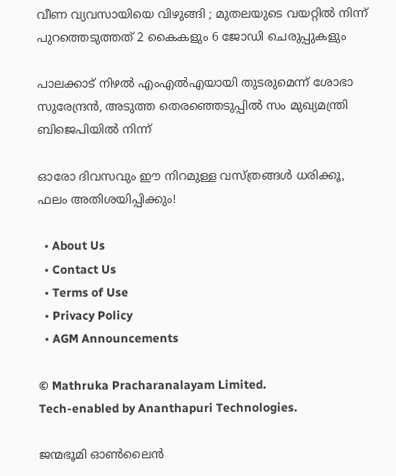വീണ വ്യവസായിയെ വിഴുങ്ങി ; മുതലയുടെ വയറ്റിൽ നിന്ന് പുറത്തെടുത്തത് 2 കൈകളും 6 ജോഡി ചെരുപ്പുകളും

പാലക്കാട് നിഴല്‍ എംഎല്‍എയായി തുടരുമെന്ന് ശോഭാ സുരേന്ദ്രന്‍, അടുത്ത തെരഞ്ഞെടുപ്പില്‍ സം മുഖ്യമന്ത്രി ബിജെപിയില്‍ നിന്ന്

ഓരോ ദിവസവും ഈ നിറമുള്ള വസ്ത്രങ്ങൾ ധരിക്കൂ, ഫലം അതിശയിപ്പിക്കും!

  • About Us
  • Contact Us
  • Terms of Use
  • Privacy Policy
  • AGM Announcements

© Mathruka Pracharanalayam Limited.
Tech-enabled by Ananthapuri Technologies.

ജന്മഭൂമി ഓണ്‍ലൈന്‍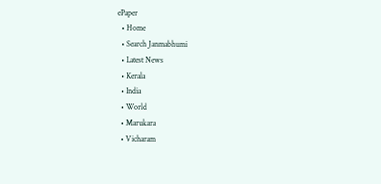ePaper
  • Home
  • Search Janmabhumi
  • Latest News
  • Kerala
  • India
  • World
  • Marukara
  • Vicharam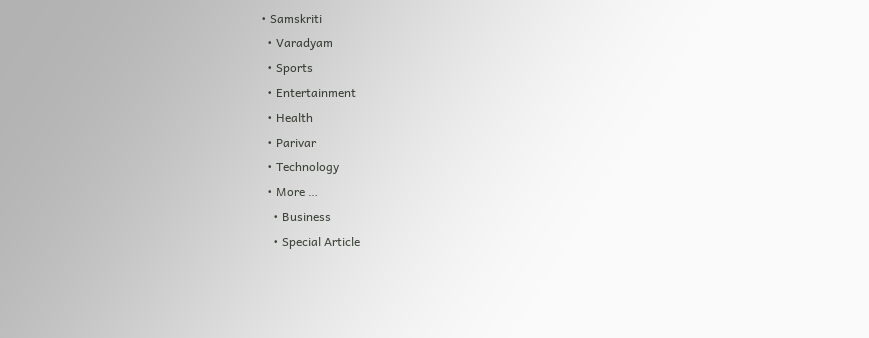• Samskriti
  • Varadyam
  • Sports
  • Entertainment
  • Health
  • Parivar
  • Technology
  • More …
    • Business
    • Special Article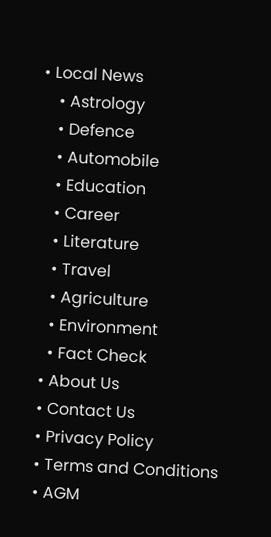• Local News
    • Astrology
    • Defence
    • Automobile
    • Education
    • Career
    • Literature
    • Travel
    • Agriculture
    • Environment
    • Fact Check
  • About Us
  • Contact Us
  • Privacy Policy
  • Terms and Conditions
  • AGM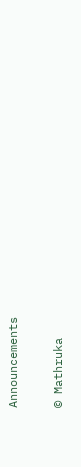Announcements

© Mathruka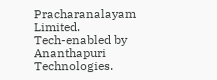Pracharanalayam Limited.
Tech-enabled by Ananthapuri Technologies.